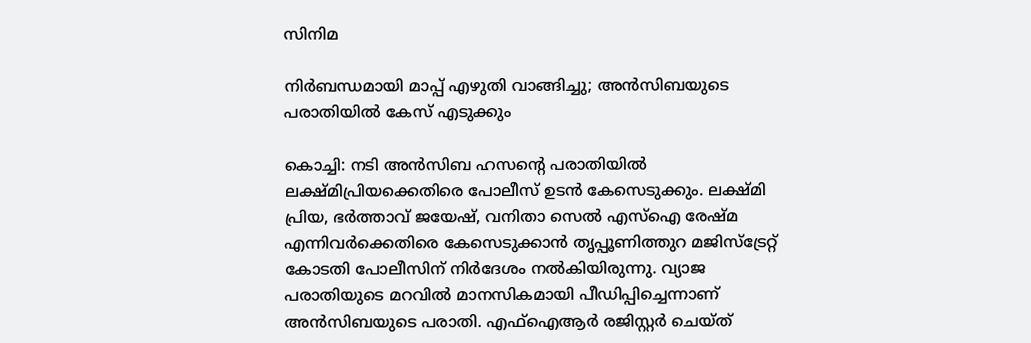സിനിമ

നിര്‍ബന്ധമായി മാപ്പ് എഴുതി വാങ്ങിച്ചു; അന്‍സിബയുടെ പരാതിയില്‍ കേസ് എടുക്കും

കൊച്ചി: നടി അന്‍സിബ ഹസന്‍റെ പരാതിയില്‍ ലക്ഷ്മിപ്രിയക്കെതിരെ പോലീസ് ഉടന്‍ കേസെടുക്കും. ലക്ഷ്മി പ്രിയ, ഭര്‍ത്താവ് ജയേഷ്, വനിതാ സെല്‍ എസ്‌ഐ രേഷ്മ എന്നിവര്‍ക്കെതിരെ കേസെടുക്കാന്‍ തൃപ്പൂണിത്തുറ മജിസ്ട്രേറ്റ് കോടതി പോലീസിന് നിര്‍ദേശം നല്‍കിയിരുന്നു. വ്യാജ പരാതിയുടെ മറവില്‍ മാനസികമായി പീഡിപ്പിച്ചെന്നാണ് അന്‍സിബയുടെ പരാതി. എഫ്‌ഐആര്‍ രജിസ്റ്റര്‍ ചെയ്ത്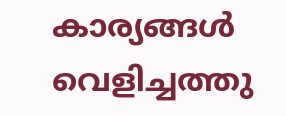കാര്യങ്ങള്‍ വെളിച്ചത്തു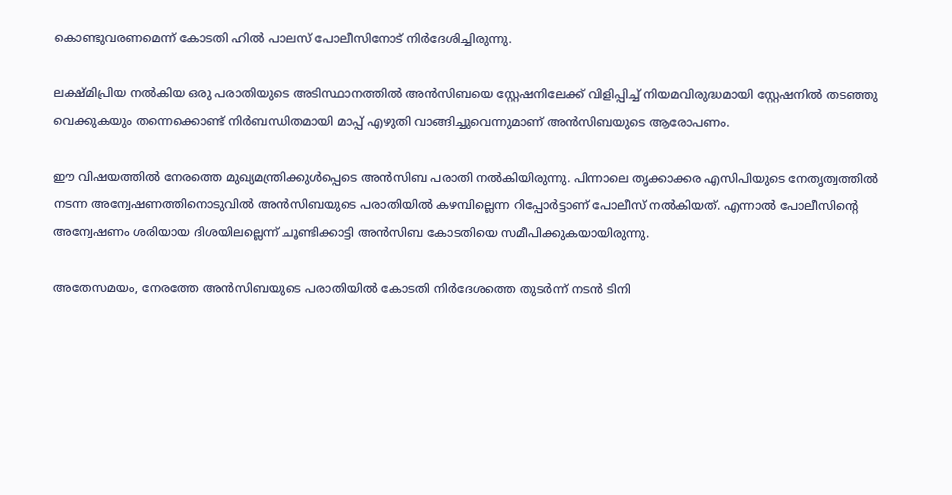കൊണ്ടുവരണമെന്ന് കോടതി ഹില്‍ പാലസ് പോലീസിനോട് നിര്‍ദേശിച്ചിരുന്നു.

ലക്ഷ്മിപ്രിയ നല്‍കിയ ഒരു പരാതിയുടെ അടിസ്ഥാനത്തില്‍ അന്‍സിബയെ സ്റ്റേഷനിലേക്ക് വിളിപ്പിച്ച് നിയമവിരുദ്ധമായി സ്റ്റേഷനില്‍ തടഞ്ഞു വെക്കുകയും തന്നെക്കൊണ്ട് നിര്‍ബന്ധിതമായി മാപ്പ് എഴുതി വാങ്ങിച്ചുവെന്നുമാണ് അന്‍സിബയുടെ ആരോപണം.

ഈ വിഷയത്തില്‍ നേരത്തെ മുഖ്യമന്ത്രിക്കുള്‍പ്പെടെ അന്‍സിബ പരാതി നല്‍കിയിരുന്നു. പിന്നാലെ തൃക്കാക്കര എസിപിയുടെ നേതൃത്വത്തില്‍ നടന്ന അന്വേഷണത്തിനൊടുവില്‍ അന്‍സിബയുടെ പരാതിയില്‍ കഴമ്പില്ലെന്ന റിപ്പോര്‍ട്ടാണ് പോലീസ് നല്‍കിയത്. എന്നാല്‍ പോലീസിന്‍റെ അന്വേഷണം ശരിയായ ദിശയിലല്ലെന്ന് ചൂണ്ടിക്കാട്ടി അന്‍സിബ കോടതിയെ സമീപിക്കുകയായിരുന്നു.

അതേസമയം, നേരത്തേ അന്‍സിബയുടെ പരാതിയില്‍ കോടതി നിര്‍ദേശത്തെ തുടര്‍ന്ന് നടന്‍ ടിനി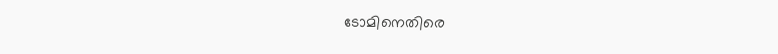ടോമിനെതിരെ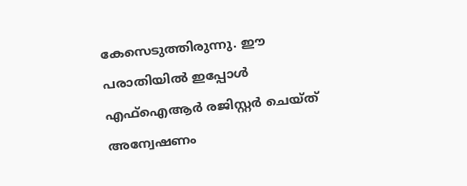കേസെടുത്തിരുന്നു. ഈ പരാതിയില്‍ ഇപ്പോള്‍ എഫ്‌ഐആര്‍ രജിസ്റ്റര്‍ ചെയ്ത് അന്വേഷണം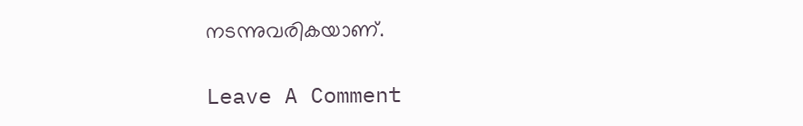നടന്നുവരികയാണ്.

Leave A Comment